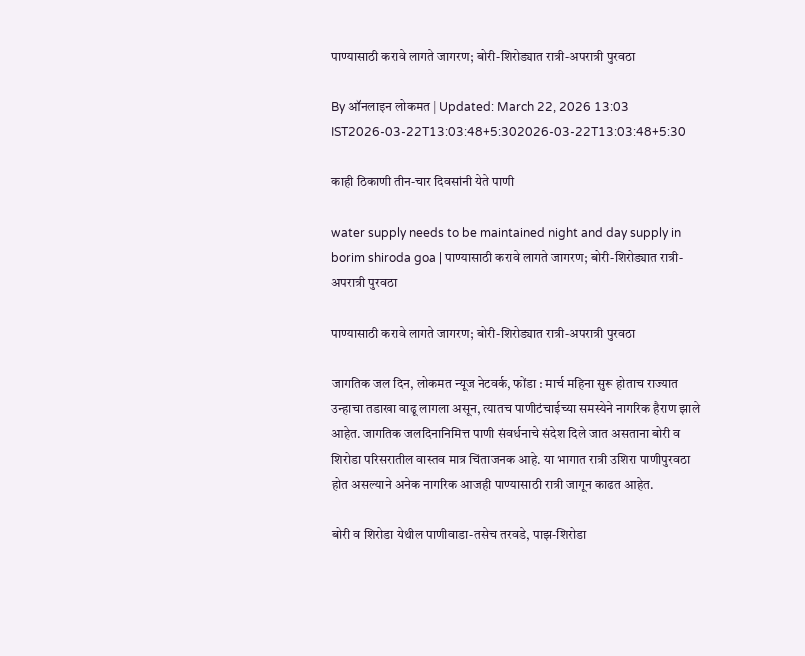पाण्यासाठी करावे लागते जागरण; बोरी-शिरोड्यात रात्री-अपरात्री पुरवठा

By ऑनलाइन लोकमत | Updated: March 22, 2026 13:03 IST2026-03-22T13:03:48+5:302026-03-22T13:03:48+5:30

काही ठिकाणी तीन-चार दिवसांनी येते पाणी

water supply needs to be maintained night and day supply in borim shiroda goa | पाण्यासाठी करावे लागते जागरण; बोरी-शिरोड्यात रात्री-अपरात्री पुरवठा

पाण्यासाठी करावे लागते जागरण; बोरी-शिरोड्यात रात्री-अपरात्री पुरवठा

जागतिक जल दिन, लोकमत न्यूज नेटवर्क, फोंडा : मार्च महिना सुरू होताच राज्यात उन्हाचा तडाखा वाढू लागला असून, त्यातच पाणीटंचाईच्या समस्येने नागरिक हैराण झाले आहेत. जागतिक जलदिनानिमित्त पाणी संवर्धनाचे संदेश दिले जात असताना बोरी व शिरोडा परिसरातील वास्तव मात्र चिंताजनक आहे. या भागात रात्री उशिरा पाणीपुरवठा होत असल्याने अनेक नागरिक आजही पाण्यासाठी रात्री जागून काढत आहेत.

बोरी व शिरोडा येथील पाणीवाडा-तसेच तरवडे, पाझ-शिरोडा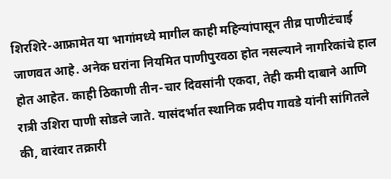शिरशिरे-आफ्रामेत या भागांमध्ये मागील काही महिन्यांपासून तीव्र पाणीटंचाई जाणवत आहे. अनेक घरांना नियमित पाणीपुरवठा होत नसल्याने नागरिकांचे हाल होत आहेत. काही ठिकाणी तीन-चार दिवसांनी एकदा, तेही कमी दाबाने आणि रात्री उशिरा पाणी सोडले जाते. यासंदर्भात स्थानिक प्रदीप गावडे यांनी सांगितले की, वारंवार तक्रारी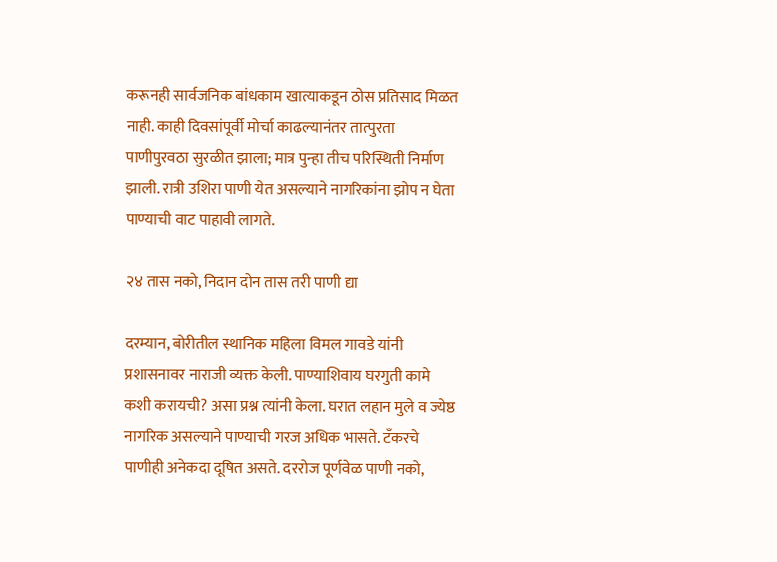करूनही सार्वजनिक बांधकाम खात्याकडून ठोस प्रतिसाद मिळत नाही. काही दिवसांपूर्वी मोर्चा काढल्यानंतर तात्पुरता पाणीपुरवठा सुरळीत झाला; मात्र पुन्हा तीच परिस्थिती निर्माण झाली. रात्री उशिरा पाणी येत असल्याने नागरिकांना झोप न घेता पाण्याची वाट पाहावी लागते.

२४ तास नको, निदान दोन तास तरी पाणी द्या

दरम्यान, बोरीतील स्थानिक महिला विमल गावडे यांनी प्रशासनावर नाराजी व्यक्त केली. पाण्याशिवाय घरगुती कामे कशी करायची? असा प्रश्न त्यांनी केला. घरात लहान मुले व ज्येष्ठ नागरिक असल्याने पाण्याची गरज अधिक भासते. टँकरचे पाणीही अनेकदा दूषित असते. दररोज पूर्णवेळ पाणी नको,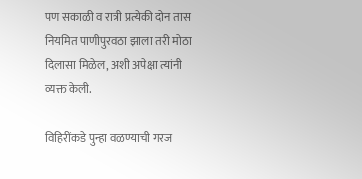पण सकाळी व रात्री प्रत्येकी दोन तास नियमित पाणीपुरवठा झाला तरी मोठा दिलासा मिळेल, अशी अपेक्षा त्यांनी व्यक्त केली.

विहिरींकडे पुन्हा वळण्याची गरज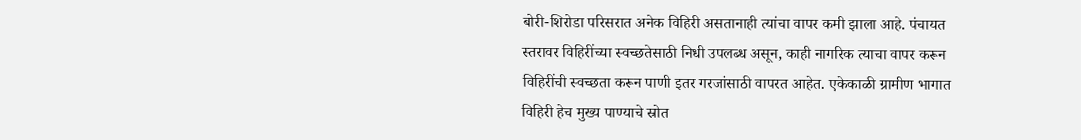बोरी-शिरोडा परिसरात अनेक विहिरी असतानाही त्यांचा वापर कमी झाला आहे. पंचायत स्तरावर विहिरींच्या स्वच्छतेसाठी निधी उपलब्ध असून, काही नागरिक त्याचा वापर करून विहिरींची स्वच्छता करून पाणी इतर गरजांसाठी वापरत आहेत. एकेकाळी ग्रामीण भागात विहिरी हेच मुख्य पाण्याचे स्रोत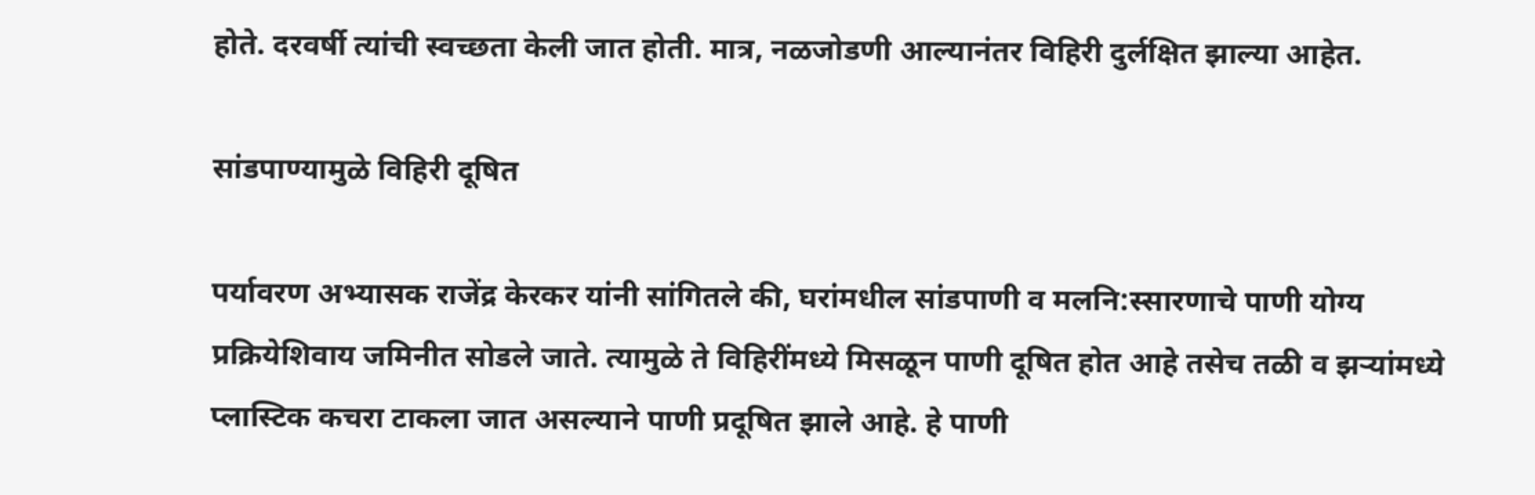होते. दरवर्षी त्यांची स्वच्छता केली जात होती. मात्र, नळजोडणी आल्यानंतर विहिरी दुर्लक्षित झाल्या आहेत.

सांडपाण्यामुळे विहिरी दूषित

पर्यावरण अभ्यासक राजेंद्र केरकर यांनी सांगितले की, घरांमधील सांडपाणी व मलनि:स्सारणाचे पाणी योग्य प्रक्रियेशिवाय जमिनीत सोडले जाते. त्यामुळे ते विहिरींमध्ये मिसळून पाणी दूषित होत आहे तसेच तळी व झऱ्यांमध्ये प्लास्टिक कचरा टाकला जात असल्याने पाणी प्रदूषित झाले आहे. हे पाणी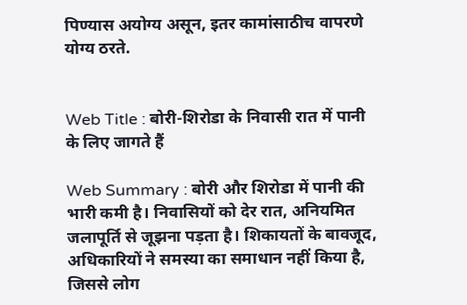पिण्यास अयोग्य असून, इतर कामांसाठीच वापरणे योग्य ठरते.


Web Title : बोरी-शिरोडा के निवासी रात में पानी के लिए जागते हैं

Web Summary : बोरी और शिरोडा में पानी की भारी कमी है। निवासियों को देर रात, अनियमित जलापूर्ति से जूझना पड़ता है। शिकायतों के बावजूद, अधिकारियों ने समस्या का समाधान नहीं किया है, जिससे लोग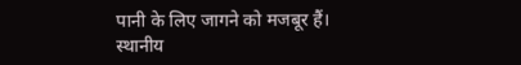पानी के लिए जागने को मजबूर हैं। स्थानीय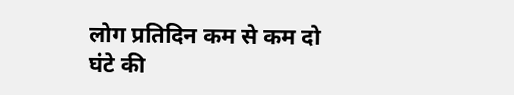लोग प्रतिदिन कम से कम दो घंटे की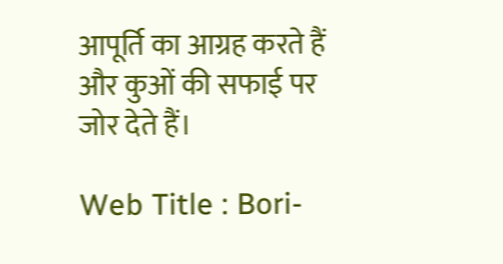आपूर्ति का आग्रह करते हैं और कुओं की सफाई पर जोर देते हैं।

Web Title : Bori-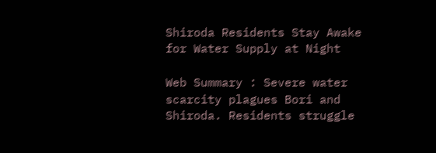Shiroda Residents Stay Awake for Water Supply at Night

Web Summary : Severe water scarcity plagues Bori and Shiroda. Residents struggle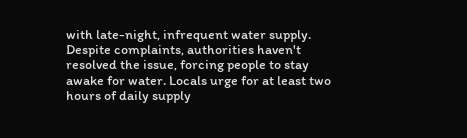with late-night, infrequent water supply. Despite complaints, authorities haven't resolved the issue, forcing people to stay awake for water. Locals urge for at least two hours of daily supply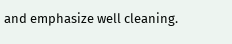and emphasize well cleaning.